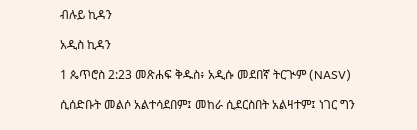ብሉይ ኪዳን

አዲስ ኪዳን

1 ጴጥሮስ 2:23 መጽሐፍ ቅዱስ፥ አዲሱ መደበኛ ትርጒም (NASV)

ሲሰድቡት መልሶ አልተሳደበም፤ መከራ ሲደርስበት አልዛተም፤ ነገር ግን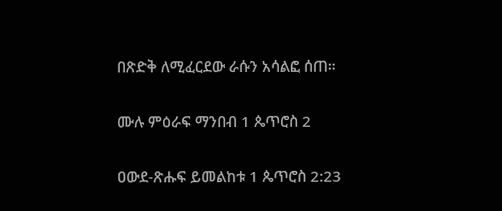በጽድቅ ለሚፈርደው ራሱን አሳልፎ ሰጠ።

ሙሉ ምዕራፍ ማንበብ 1 ጴጥሮስ 2

ዐውደ-ጽሑፍ ይመልከቱ 1 ጴጥሮስ 2:23